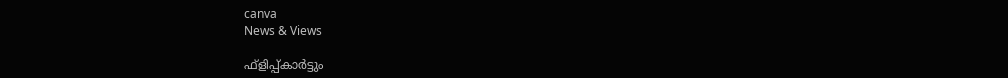canva
News & Views

ഫ്‌ളിപ്പ്കാര്‍ട്ടും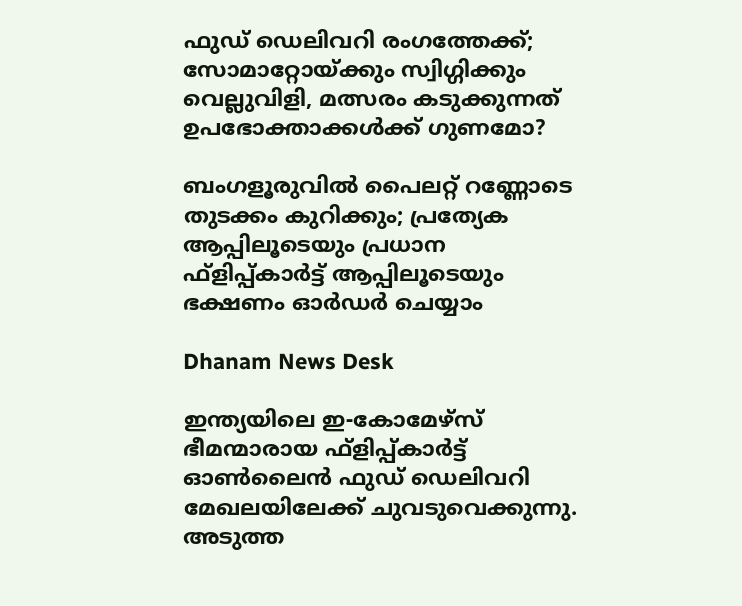ഫുഡ് ഡെലിവറി രംഗത്തേക്ക്; സോമാറ്റോയ്ക്കും സ്വിഗ്ഗിക്കും വെല്ലുവിളി, മത്സരം കടുക്കുന്നത് ഉപഭോക്താക്കള്‍ക്ക് ഗുണമോ?

ബംഗളൂരുവില്‍ പൈലറ്റ് റണ്ണോടെ തുടക്കം കുറിക്കും; പ്രത്യേക ആപ്പിലൂടെയും പ്രധാന ഫ്‌ളിപ്പ്കാര്‍ട്ട് ആപ്പിലൂടെയും ഭക്ഷണം ഓര്‍ഡര്‍ ചെയ്യാം

Dhanam News Desk

ഇന്ത്യയിലെ ഇ-കോമേഴ്സ് ഭീമന്മാരായ ഫ്‌ളിപ്പ്കാര്‍ട്ട് ഓണ്‍ലൈന്‍ ഫുഡ് ഡെലിവറി മേഖലയിലേക്ക് ചുവടുവെക്കുന്നു. അടുത്ത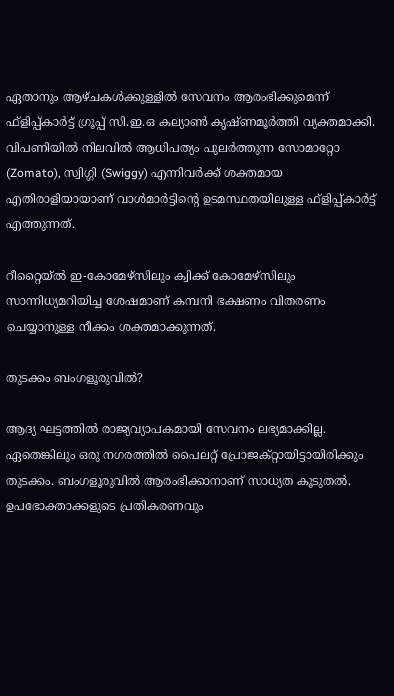ഏതാനും ആഴ്ചകള്‍ക്കുള്ളില്‍ സേവനം ആരംഭിക്കുമെന്ന് ഫ്‌ളിപ്പ്കാര്‍ട്ട് ഗ്രൂപ്പ് സി.ഇ.ഒ കല്യാണ്‍ കൃഷ്ണമൂര്‍ത്തി വ്യക്തമാക്കി. വിപണിയില്‍ നിലവില്‍ ആധിപത്യം പുലര്‍ത്തുന്ന സോമാറ്റോ (Zomato), സ്വിഗ്ഗി (Swiggy) എന്നിവര്‍ക്ക് ശക്തമായ എതിരാളിയായാണ് വാള്‍മാര്‍ട്ടിന്റെ ഉടമസ്ഥതയിലുള്ള ഫ്‌ളിപ്പ്കാര്‍ട്ട് എത്തുന്നത്.

റീറ്റൈയ്ല്‍ ഇ-കോമേഴ്സിലും ക്വിക്ക് കോമേഴ്സിലും സാന്നിധ്യമറിയിച്ച ശേഷമാണ് കമ്പനി ഭക്ഷണം വിതരണം ചെയ്യാനുള്ള നീക്കം ശക്തമാക്കുന്നത്.

തുടക്കം ബംഗളൂരുവില്‍?

ആദ്യ ഘട്ടത്തില്‍ രാജ്യവ്യാപകമായി സേവനം ലഭ്യമാക്കില്ല. ഏതെങ്കിലും ഒരു നഗരത്തില്‍ പൈലറ്റ് പ്രോജക്റ്റായിട്ടായിരിക്കും തുടക്കം. ബംഗളൂരുവില്‍ ആരംഭിക്കാനാണ് സാധ്യത കൂടുതല്‍. ഉപഭോക്താക്കളുടെ പ്രതികരണവും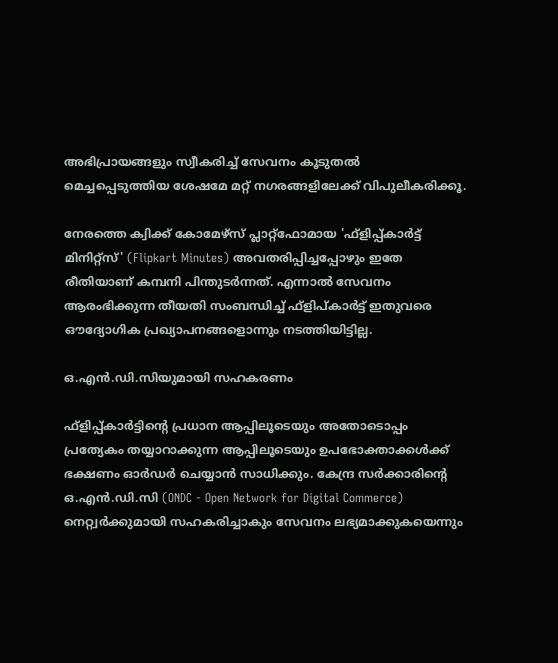അഭിപ്രായങ്ങളും സ്വീകരിച്ച് സേവനം കൂടുതല്‍ മെച്ചപ്പെടുത്തിയ ശേഷമേ മറ്റ് നഗരങ്ങളിലേക്ക് വിപുലീകരിക്കൂ.

നേരത്തെ ക്വിക്ക് കോമേഴ്സ് പ്ലാറ്റ്ഫോമായ 'ഫ്‌ളിപ്പ്കാര്‍ട്ട് മിനിറ്റ്സ്' (Flipkart Minutes) അവതരിപ്പിച്ചപ്പോഴും ഇതേ രീതിയാണ് കമ്പനി പിന്തുടര്‍ന്നത്. എന്നാല്‍ സേവനം ആരംഭിക്കുന്ന തീയതി സംബന്ധിച്ച് ഫ്‌ളിപ്കാര്‍ട്ട് ഇതുവരെ ഔദ്യോഗിക പ്രഖ്യാപനങ്ങളൊന്നും നടത്തിയിട്ടില്ല.

ഒ.എന്‍.ഡി.സിയുമായി സഹകരണം

ഫ്‌ളിപ്പ്കാര്‍ട്ടിന്റെ പ്രധാന ആപ്പിലൂടെയും അതോടൊപ്പം പ്രത്യേകം തയ്യാറാക്കുന്ന ആപ്പിലൂടെയും ഉപഭോക്താക്കള്‍ക്ക് ഭക്ഷണം ഓര്‍ഡര്‍ ചെയ്യാന്‍ സാധിക്കും. കേന്ദ്ര സര്‍ക്കാരിന്റെ ഒ.എന്‍.ഡി.സി (ONDC - Open Network for Digital Commerce) നെറ്റ്വര്‍ക്കുമായി സഹകരിച്ചാകും സേവനം ലഭ്യമാക്കുകയെന്നും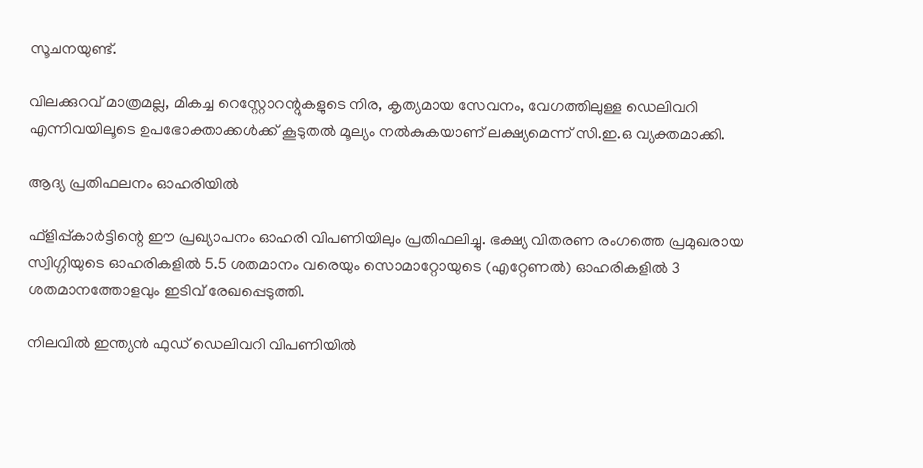സൂചനയുണ്ട്.

വിലക്കുറവ് മാത്രമല്ല, മികച്ച റെസ്റ്റോറന്റുകളുടെ നിര, കൃത്യമായ സേവനം, വേഗത്തിലുള്ള ഡെലിവറി എന്നിവയിലൂടെ ഉപഭോക്താക്കള്‍ക്ക് കൂടുതല്‍ മൂല്യം നല്‍കുകയാണ് ലക്ഷ്യമെന്ന് സി.ഇ.ഒ വ്യക്തമാക്കി.

ആദ്യ പ്രതിഫലനം ഓഹരിയില്‍

ഫ്‌ളിപ്പ്കാര്‍ട്ടിന്റെ ഈ പ്രഖ്യാപനം ഓഹരി വിപണിയിലും പ്രതിഫലിച്ചു. ഭക്ഷ്യ വിതരണ രംഗത്തെ പ്രമുഖരായ സ്വിഗ്ഗിയുടെ ഓഹരികളില്‍ 5.5 ശതമാനം വരെയും സൊമാറ്റോയുടെ (എറ്റേണല്‍) ഓഹരികളില്‍ 3 ശതമാനത്തോളവും ഇടിവ് രേഖപ്പെടുത്തി.

നിലവില്‍ ഇന്ത്യന്‍ ഫുഡ് ഡെലിവറി വിപണിയില്‍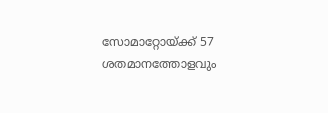സോമാറ്റോയ്ക്ക് 57 ശതമാനത്തോളവും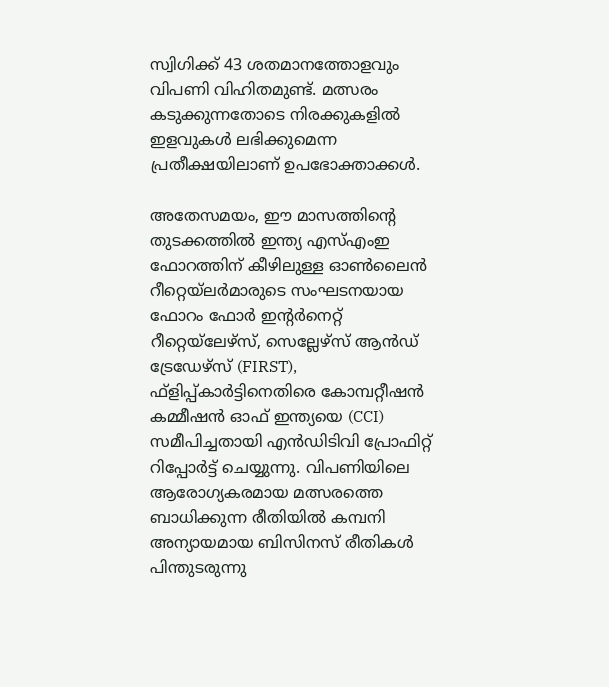സ്വിഗിക്ക് 43 ശതമാനത്തോളവും വിപണി വിഹിതമുണ്ട്. മത്സരം കടുക്കുന്നതോടെ നിരക്കുകളില്‍ ഇളവുകള്‍ ലഭിക്കുമെന്ന പ്രതീക്ഷയിലാണ് ഉപഭോക്താക്കള്‍.

അതേസമയം, ഈ മാസത്തിന്റെ തുടക്കത്തില്‍ ഇന്ത്യ എസ്എംഇ ഫോറത്തിന് കീഴിലുള്ള ഓണ്‍ലൈന്‍ റീറ്റെയ്‌ലര്‍മാരുടെ സംഘടനയായ ഫോറം ഫോര്‍ ഇന്റര്‍നെറ്റ് റീറ്റെയ്‌ലേഴ്സ്, സെല്ലേഴ്സ് ആന്‍ഡ് ട്രേഡേഴ്സ് (FIRST), ഫ്‌ളിപ്പ്കാര്‍ട്ടിനെതിരെ കോമ്പറ്റീഷന്‍ കമ്മീഷന്‍ ഓഫ് ഇന്ത്യയെ (CCI) സമീപിച്ചതായി എന്‍ഡിടിവി പ്രോഫിറ്റ് റിപ്പോര്‍ട്ട് ചെയ്യുന്നു. വിപണിയിലെ ആരോഗ്യകരമായ മത്സരത്തെ ബാധിക്കുന്ന രീതിയില്‍ കമ്പനി അന്യായമായ ബിസിനസ് രീതികള്‍ പിന്തുടരുന്നു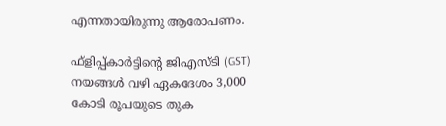എന്നതായിരുന്നു ആരോപണം.

ഫ്‌ളിപ്പ്കാര്‍ട്ടിന്റെ ജിഎസ്ടി (GST) നയങ്ങള്‍ വഴി ഏകദേശം 3,000 കോടി രൂപയുടെ തുക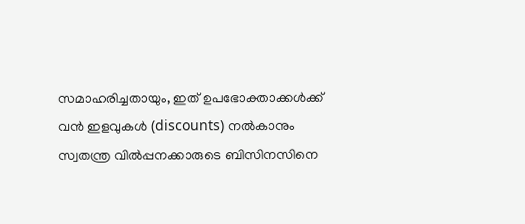സമാഹരിച്ചതായും, ഇത് ഉപഭോക്താക്കള്‍ക്ക് വന്‍ ഇളവുകള്‍ (discounts) നല്‍കാനും സ്വതന്ത്ര വില്‍പ്പനക്കാരുടെ ബിസിനസിനെ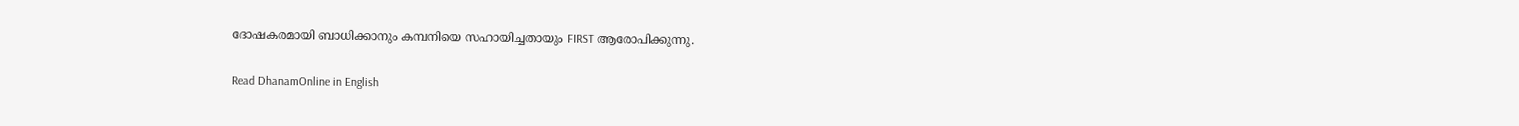ദോഷകരമായി ബാധിക്കാനും കമ്പനിയെ സഹായിച്ചതായും FIRST ആരോപിക്കുന്നു.

Read DhanamOnline in English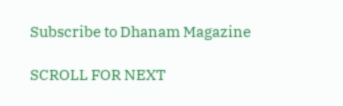Subscribe to Dhanam Magazine

SCROLL FOR NEXT